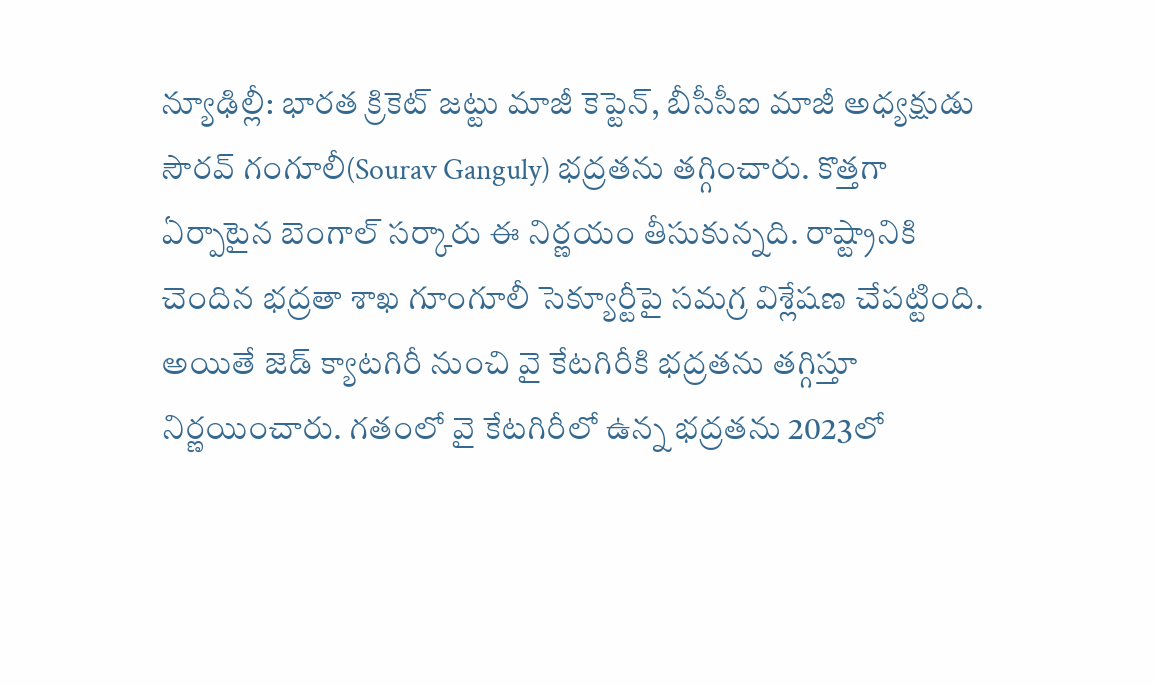న్యూఢిల్లీ: భారత క్రికెట్ జట్టు మాజీ కెప్టెన్, బీసీసీఐ మాజీ అధ్యక్షుడు సౌరవ్ గంగూలీ(Sourav Ganguly) భద్రతను తగ్గించారు. కొత్తగా ఏర్పాటైన బెంగాల్ సర్కారు ఈ నిర్ణయం తీసుకున్నది. రాష్ట్రానికి చెందిన భద్రతా శాఖ గూంగూలీ సెక్యూర్టీపై సమగ్ర విశ్లేషణ చేపట్టింది. అయితే జెడ్ క్యాటగిరీ నుంచి వై కేటగిరీకి భద్రతను తగ్గిస్తూ నిర్ణయించారు. గతంలో వై కేటగిరీలో ఉన్న భద్రతను 2023లో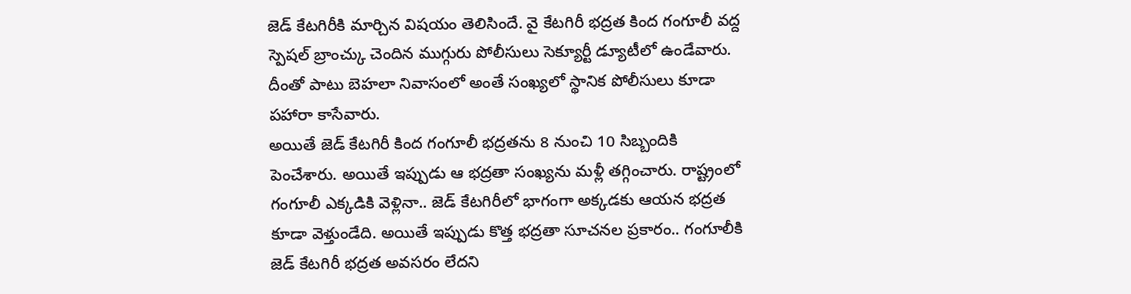జెడ్ కేటగిరీకి మార్చిన విషయం తెలిసిందే. వై కేటగిరీ భద్రత కింద గంగూలీ వద్ద స్పెషల్ బ్రాంచ్కు చెందిన ముగ్గురు పోలీసులు సెక్యూర్టీ డ్యూటీలో ఉండేవారు. దీంతో పాటు బెహలా నివాసంలో అంతే సంఖ్యలో స్థానిక పోలీసులు కూడా పహారా కాసేవారు.
అయితే జెడ్ కేటగిరీ కింద గంగూలీ భద్రతను 8 నుంచి 10 సిబ్బందికి పెంచేశారు. అయితే ఇప్పుడు ఆ భద్రతా సంఖ్యను మళ్లీ తగ్గించారు. రాష్ట్రంలో గంగూలీ ఎక్కడికి వెళ్లినా.. జెడ్ కేటగిరీలో భాగంగా అక్కడకు ఆయన భద్రత కూడా వెళ్తుండేది. అయితే ఇప్పుడు కొత్త భద్రతా సూచనల ప్రకారం.. గంగూలీకి జెడ్ కేటగిరీ భద్రత అవసరం లేదని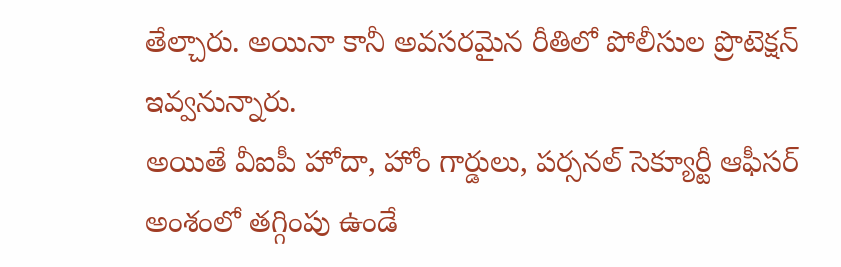తేల్చారు. అయినా కానీ అవసరమైన రీతిలో పోలీసుల ప్రొటెక్షన్ ఇవ్వనున్నారు.
అయితే వీఐపీ హోదా, హోం గార్డులు, పర్సనల్ సెక్యూర్టీ ఆఫీసర్ అంశంలో తగ్గింపు ఉండే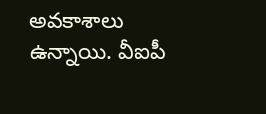అవకాశాలు ఉన్నాయి. వీఐపీ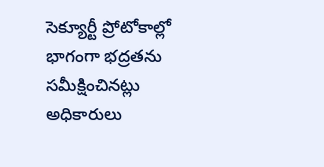సెక్యూర్టీ ప్రోటోకాల్లో భాగంగా భద్రతను సమీక్షించినట్లు అధికారులు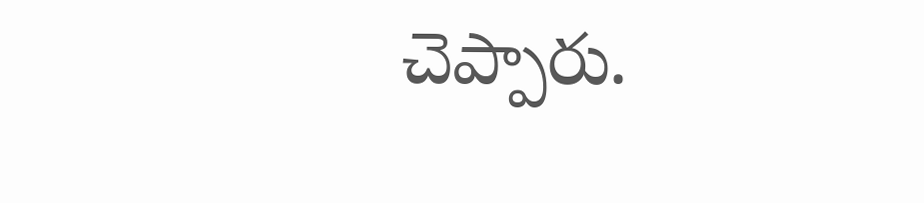చెప్పారు.